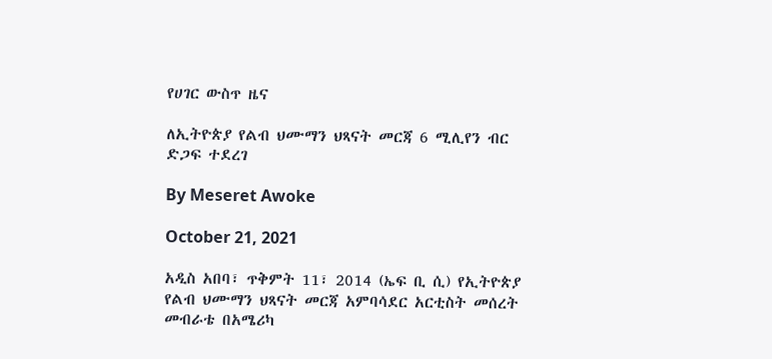የሀገር ውስጥ ዜና

ለኢትዮጵያ የልብ ህሙማን ህጻናት መርጃ 6 ሚሊየን ብር ድጋፍ ተደረገ

By Meseret Awoke

October 21, 2021

አዲስ አበባ፣ ጥቅምት 11፣ 2014 (ኤፍ ቢ ሲ) የኢትዮጵያ የልብ ህሙማን ህጻናት መርጃ አምባሳደር አርቲስት መሰረት መብራቴ በአሜሪካ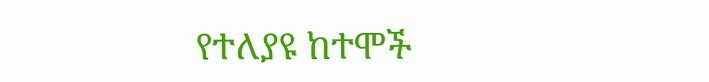የተለያዩ ከተሞች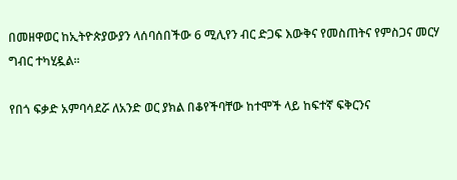በመዘዋወር ከኢትዮጵያውያን ላሰባሰበችው 6 ሚሊየን ብር ድጋፍ እውቅና የመስጠትና የምስጋና መርሃ ግብር ተካሂዷል፡፡

የበጎ ፍቃድ አምባሳደሯ ለአንድ ወር ያክል በቆየችባቸው ከተሞች ላይ ከፍተኛ ፍቅርንና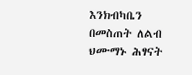እንክብካቤን በመስጠት ለልብ ህሙማኑ ሕፃናት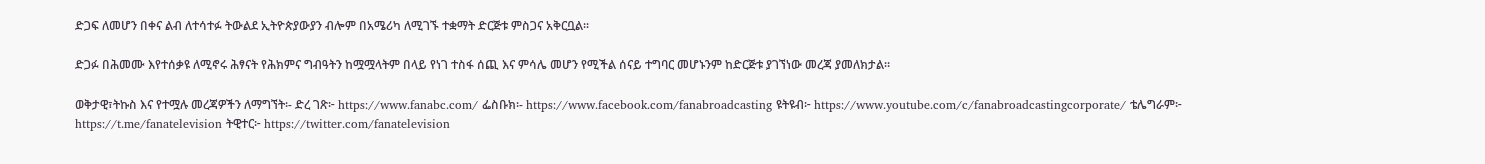ድጋፍ ለመሆን በቀና ልብ ለተሳተፉ ትውልደ ኢትዮጵያውያን ብሎም በአሜሪካ ለሚገኙ ተቋማት ድርጅቱ ምስጋና አቅርቧል፡፡

ድጋፉ በሕመሙ እየተሰቃዩ ለሚኖሩ ሕፃናት የሕክምና ግብዓትን ከሟሟላትም በላይ የነገ ተስፋ ሰጪ እና ምሳሌ መሆን የሚችል ሰናይ ተግባር መሆኑንም ከድርጅቱ ያገኘነው መረጃ ያመለክታል፡፡

ወቅታዊ፣ትኩስ እና የተሟሉ መረጃዎችን ለማግኘት፡- ድረ ገጽ፦ https://www.fanabc.com/ ፌስቡክ፡- https://www.facebook.com/fanabroadcasting ዩትዩብ፦ https://www.youtube.com/c/fanabroadcastingcorporate/ ቴሌግራም፦ https://t.me/fanatelevision ትዊተር፦ https://twitter.com/fanatelevision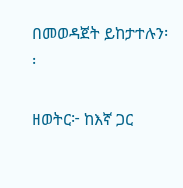በመወዳጀት ይከታተሉን፡፡

ዘወትር፦ ከእኛ ጋር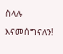ስላሉ እናመሰግናለን!